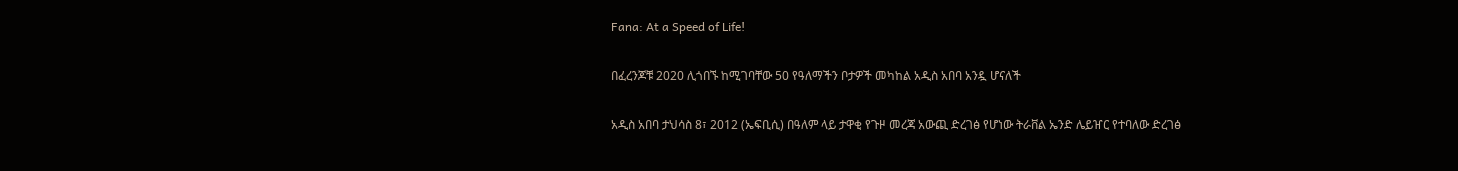Fana: At a Speed of Life!

በፈረንጆቹ 2020 ሊጎበኙ ከሚገባቸው 50 የዓለማችን ቦታዎች መካከል አዲስ አበባ አንዷ ሆናለች

አዲስ አበባ ታህሳስ 8፣ 2012 (ኤፍቢሲ) በዓለም ላይ ታዋቂ የጉዞ መረጃ አውጪ ድረገፅ የሆነው ትራቨል ኤንድ ሌይዠር የተባለው ድረገፅ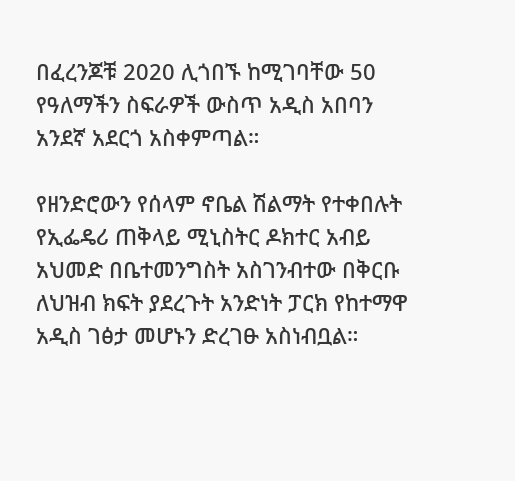በፈረንጆቹ 2020 ሊጎበኙ ከሚገባቸው 50 የዓለማችን ስፍራዎች ውስጥ አዲስ አበባን አንደኛ አደርጎ አስቀምጣል።

የዘንድሮውን የሰላም ኖቤል ሽልማት የተቀበሉት የኢፌዴሪ ጠቅላይ ሚኒስትር ዶክተር አብይ አህመድ በቤተመንግስት አስገንብተው በቅርቡ ለህዝብ ክፍት ያደረጉት አንድነት ፓርክ የከተማዋ አዲስ ገፅታ መሆኑን ድረገፁ አስነብቧል።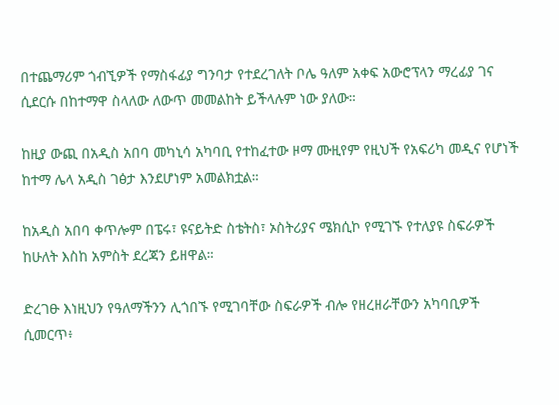በተጨማሪም ጎብኚዎች የማስፋፊያ ግንባታ የተደረገለት ቦሌ ዓለም አቀፍ አውሮፕላን ማረፊያ ገና ሲደርሱ በከተማዋ ስላለው ለውጥ መመልከት ይችላሉም ነው ያለው።

ከዚያ ውጪ በአዲስ አበባ መካኒሳ አካባቢ የተከፈተው ዞማ ሙዚየም የዚህች የአፍሪካ መዲና የሆነች ከተማ ሌላ አዲስ ገፅታ እንደሆነም አመልክቷል።

ከአዲስ አበባ ቀጥሎም በፔሩ፣ ዩናይትድ ስቴትስ፣ ኦስትሪያና ሜክሲኮ የሚገኙ የተለያዩ ስፍራዎች ከሁለት እስከ አምስት ደረጃን ይዘዋል።

ድረገፁ እነዚህን የዓለማችንን ሊጎበኙ የሚገባቸው ስፍራዎች ብሎ የዘረዘራቸውን አካባቢዎች ሲመርጥ፥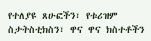የተለያዩ ጸሁፎችን፣ የቱሪዝም ስታትስቲክስን፣ ዋና ዋና ክስተቶችን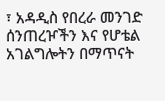፣ አዳዲስ የበረራ መንገድ ሰንጠረዦችን እና የሆቴል አገልግሎትን በማጥናት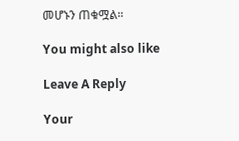መሆኑን ጠቁሟል።

You might also like

Leave A Reply

Your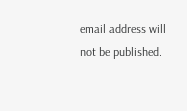email address will not be published.